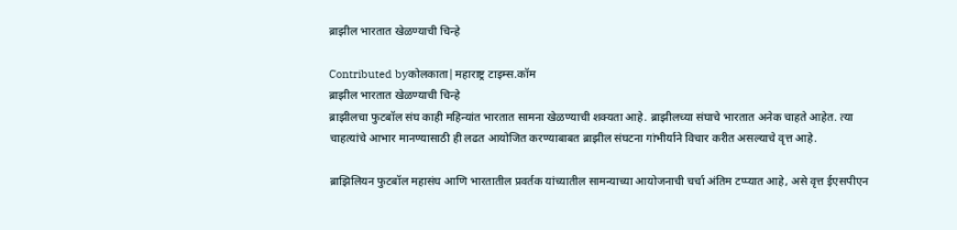ब्राझील भारतात खेळण्याची चिन्हे

Contributed byकोलकाता|महाराष्ट्र टाइम्स.कॉम
ब्राझील भारतात खेळण्याची चिन्हे
ब्राझीलचा फुटबॉल संघ काही महिन्यांत भारतात सामना खेळण्याची शक्यता आहे. ब्राझीलच्या संघाचे भारतात अनेक चाहते आहेत. त्या चाहत्यांचे आभार मानण्यासाठी ही लढत आयोजित करण्याबाबत ब्राझील संघटना गांभीर्याने विचार करीत असल्याचे वृत्त आहे.

ब्राझिलियन फुटबॉल महासंघ आणि भारतातील प्रवर्तक यांच्यातील सामन्याच्या आयोजनाची चर्चा अंतिम टप्प्यात आहे, असे वृत्त ईएसपीएन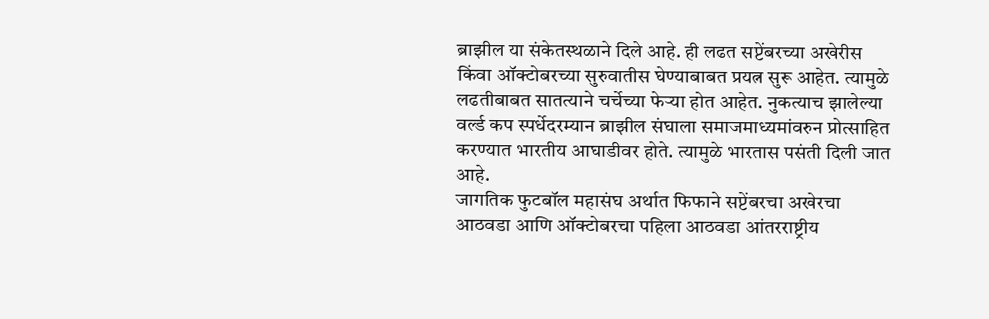ब्राझील या संकेतस्थळाने दिले आहे. ही लढत सप्टेंबरच्या अखेरीस किंवा ऑक्टोबरच्या सुरुवातीस घेण्याबाबत प्रयत्न सुरू आहेत. त्यामुळे लढतीबाबत सातत्याने चर्चेच्या फेऱ्या होत आहेत. नुकत्याच झालेल्या वर्ल्ड कप स्पर्धेदरम्यान ब्राझील संघाला समाजमाध्यमांवरुन प्रोत्साहित करण्यात भारतीय आघाडीवर होते. त्यामुळे भारतास पसंती दिली जात आहे.
जागतिक फुटबॉल महासंघ अर्थात फिफाने सप्टेंबरचा अखेरचा आठवडा आणि ऑक्टोबरचा पहिला आठवडा आंतरराष्ट्रीय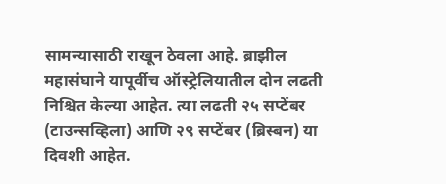सामन्यासाठी राखून ठेवला आहे. ब्राझील महासंघाने यापूर्वीच ऑस्ट्रेलियातील दोन लढती निश्चित केल्या आहेत. त्या लढती २५ सप्टेंबर (टाउन्सव्हिला) आणि २९ सप्टेंबर (ब्रिस्बन) या दिवशी आहेत.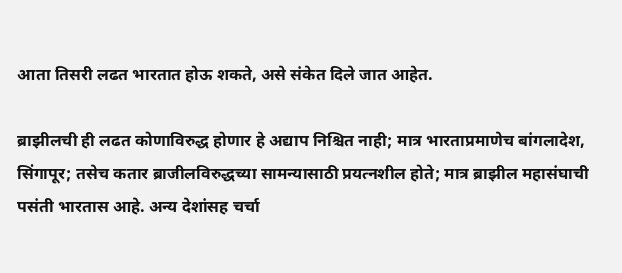आता तिसरी लढत भारतात होऊ शकते, असे संकेत दिले जात आहेत.

ब्राझीलची ही लढत कोणाविरुद्ध होणार हे अद्याप निश्चित नाही; मात्र भारताप्रमाणेच बांगलादेश, सिंगापूर; तसेच कतार ब्राजीलविरुद्धच्या सामन्यासाठी प्रयत्नशील होते; मात्र ब्राझील महासंघाची पसंती भारतास आहे. अन्य देशांसह चर्चा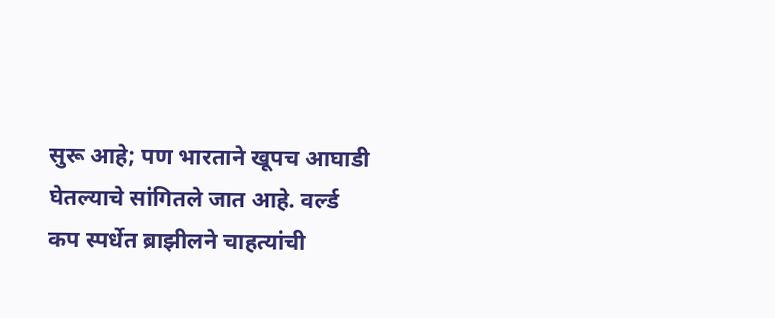सुरू आहे; पण भारताने खूपच आघाडी घेतल्याचे सांगितले जात आहे. वर्ल्ड कप स्पर्धेत ब्राझीलने चाहत्यांची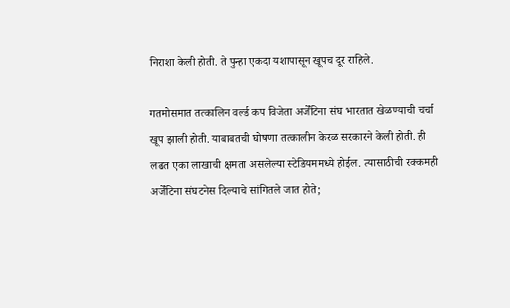निराशा केली होती. ते पुन्हा एकदा यशापासून खूपच दूर राहिले.

गतमोसमात तत्कालिन वर्ल्ड कप विजेता अर्जेंटिना संघ भारतात खेळण्याची चर्चा खूप झाली होती. याबाबतची घोषणा तत्कालीन केरळ सरकारने केली होती. ही लढत एका लाखाची क्षमता असलेल्या स्टेडियममध्ये होईल. त्यासाठीची रक्कमही अर्जेंटिना संघटनेस दिल्याचे सांगितले जात होते;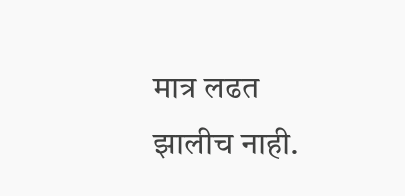मात्र लढत झालीच नाही.